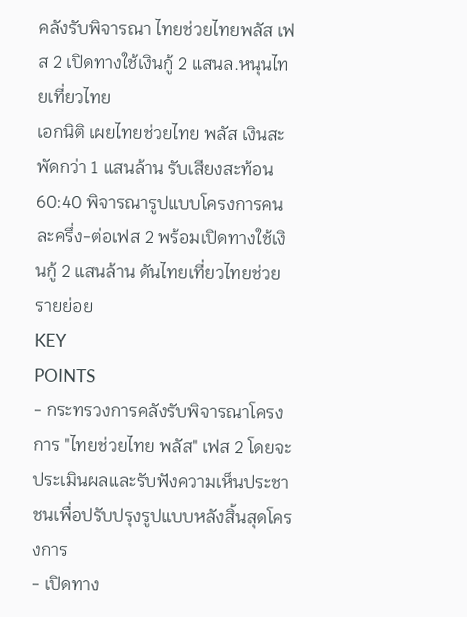คลังรับพิจารณา ไทยช่วยไทยพลัส เฟส 2 เปิดทางใช้เงินกู้ 2 แสนล.หนุนไทยเที่ยวไทย
เอกนิติ เผยไทยช่วยไทย พลัส เงินสะพัดกว่า 1 แสนล้าน รับเสียงสะท้อน 60:40 พิจารณารูปแบบโครงการคนละครึ่ง-ต่อเฟส 2 พร้อมเปิดทางใช้เงินกู้ 2 แสนล้าน ดันไทยเที่ยวไทยช่วยรายย่อย
KEY
POINTS
- กระทรวงการคลังรับพิจารณาโครงการ "ไทยช่วยไทย พลัส" เฟส 2 โดยจะประเมินผลและรับฟังความเห็นประชาชนเพื่อปรับปรุงรูปแบบหลังสิ้นสุดโครงการ
- เปิดทาง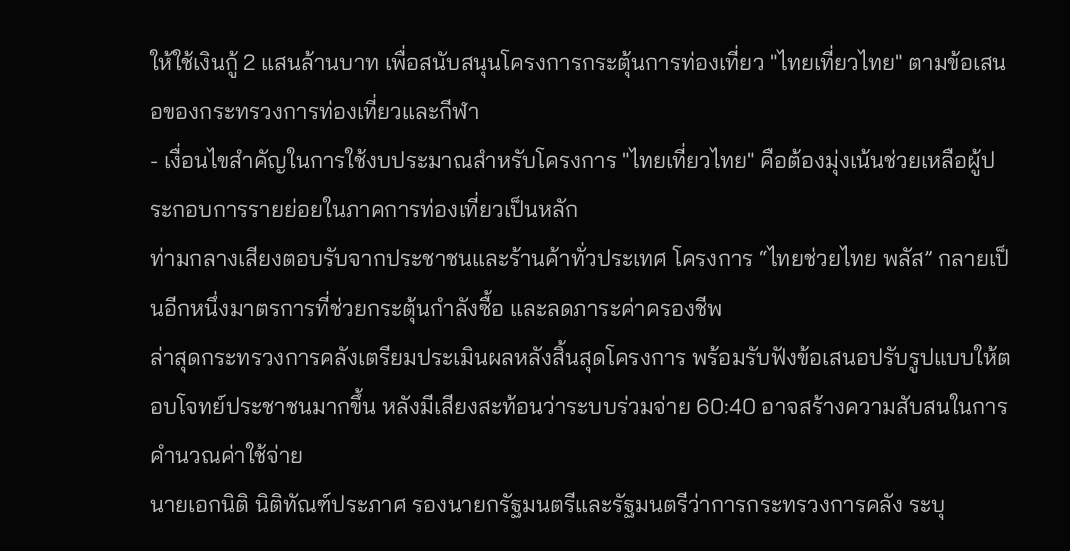ให้ใช้เงินกู้ 2 แสนล้านบาท เพื่อสนับสนุนโครงการกระตุ้นการท่องเที่ยว "ไทยเที่ยวไทย" ตามข้อเสนอของกระทรวงการท่องเที่ยวและกีฬา
- เงื่อนไขสำคัญในการใช้งบประมาณสำหรับโครงการ "ไทยเที่ยวไทย" คือต้องมุ่งเน้นช่วยเหลือผู้ประกอบการรายย่อยในภาคการท่องเที่ยวเป็นหลัก
ท่ามกลางเสียงตอบรับจากประชาชนและร้านค้าทั่วประเทศ โครงการ “ไทยช่วยไทย พลัส” กลายเป็นอีกหนึ่งมาตรการที่ช่วยกระตุ้นกำลังซื้อ และลดภาระค่าครองชีพ
ล่าสุดกระทรวงการคลังเตรียมประเมินผลหลังสิ้นสุดโครงการ พร้อมรับฟังข้อเสนอปรับรูปแบบให้ตอบโจทย์ประชาชนมากขึ้น หลังมีเสียงสะท้อนว่าระบบร่วมจ่าย 60:40 อาจสร้างความสับสนในการคำนวณค่าใช้จ่าย
นายเอกนิติ นิติทัณฑ์ประภาศ รองนายกรัฐมนตรีและรัฐมนตรีว่าการกระทรวงการคลัง ระบุ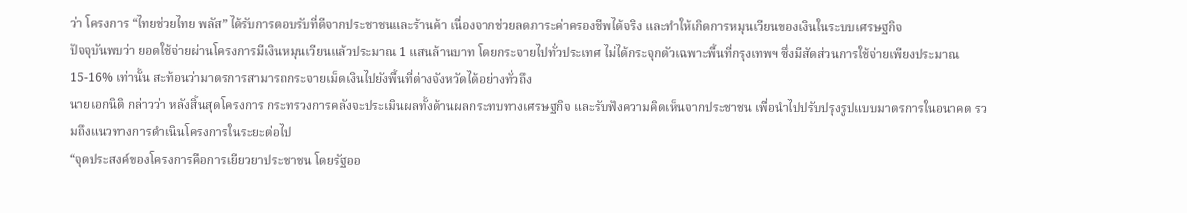ว่า โครงการ “ไทยช่วยไทย พลัส” ได้รับการตอบรับที่ดีจากประชาชนและร้านค้า เนื่องจากช่วยลดภาระค่าครองชีพได้จริง และทำให้เกิดการหมุนเวียนของเงินในระบบเศรษฐกิจ
ปัจจุบันพบว่า ยอดใช้จ่ายผ่านโครงการมีเงินหมุนเวียนแล้วประมาณ 1 แสนล้านบาท โดยกระจายไปทั่วประเทศ ไม่ได้กระจุกตัวเฉพาะพื้นที่กรุงเทพฯ ซึ่งมีสัดส่วนการใช้จ่ายเพียงประมาณ 15-16% เท่านั้น สะท้อนว่ามาตรการสามารถกระจายเม็ดเงินไปยังพื้นที่ต่างจังหวัดได้อย่างทั่วถึง
นายเอกนิติ กล่าวว่า หลังสิ้นสุดโครงการ กระทรวงการคลังจะประเมินผลทั้งด้านผลกระทบทางเศรษฐกิจ และรับฟังความคิดเห็นจากประชาชน เพื่อนำไปปรับปรุงรูปแบบมาตรการในอนาคต รวมถึงแนวทางการดำเนินโครงการในระยะต่อไป
“จุดประสงค์ของโครงการคือการเยียวยาประชาชน โดยรัฐออ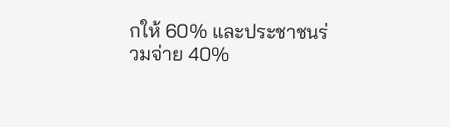กให้ 60% และประชาชนร่วมจ่าย 40%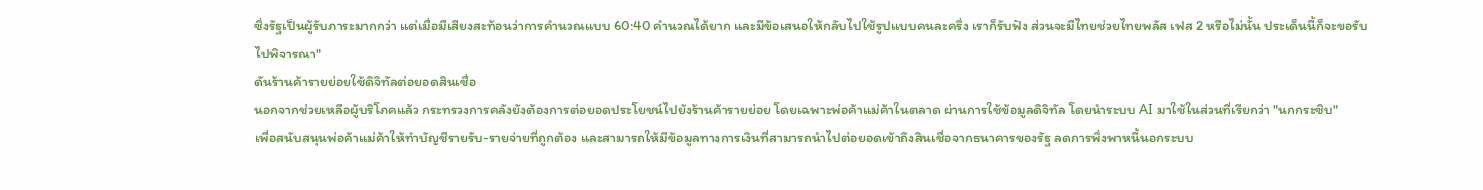ซึ่งรัฐเป็นผู้รับภาระมากกว่า แต่เมื่อมีเสียงสะท้อนว่าการคำนวณแบบ 60:40 คำนวณได้ยาก และมีข้อเสนอให้กลับไปใช้รูปแบบคนละครึ่ง เราก็รับฟัง ส่วนจะมีไทยช่วยไทยพลัส เฟส 2 หรือไม่นั้น ประเด็นนี้ก็จะขอรับไปพิจารณา"
ดันร้านค้ารายย่อยใช้ดิจิทัลต่อยอดสินเชื่อ
นอกจากช่วยเหลือผู้บริโภคแล้ว กระทรวงการคลังยังต้องการต่อยอดประโยชน์ไปยังร้านค้ารายย่อย โดยเฉพาะพ่อค้าแม่ค้าในตลาด ผ่านการใช้ข้อมูลดิจิทัล โดยนำระบบ AI มาใช้ในส่วนที่เรียกว่า "นกกระซิบ"
เพื่อสนับสนุนพ่อค้าแม่ค้าให้ทำบัญชีรายรับ-รายจ่ายที่ถูกต้อง และสามารถให้มีข้อมูลทางการเงินที่สามารถนำไปต่อยอดเข้าถึงสินเชื่อจากธนาคารของรัฐ ลดการพึ่งพาหนี้นอกระบบ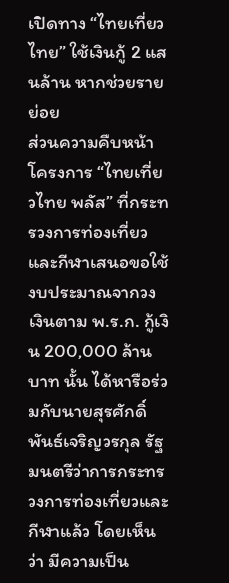เปิดทาง “ไทยเที่ยวไทย” ใช้เงินกู้ 2 แสนล้าน หากช่วยรายย่อย
ส่วนความคืบหน้าโครงการ “ไทยเที่ยวไทย พลัส” ที่กระทรวงการท่องเที่ยวและกีฬาเสนอขอใช้งบประมาณจากวงเงินตาม พ.ร.ก. กู้เงิน 200,000 ล้านบาท นั้น ได้หารือร่วมกับนายสุรศักดิ์ พันธ์เจริญวรกุล รัฐมนตรีว่าการกระทรวงการท่องเที่ยวและกีฬาแล้ว โดยเห็นว่า มีความเป็น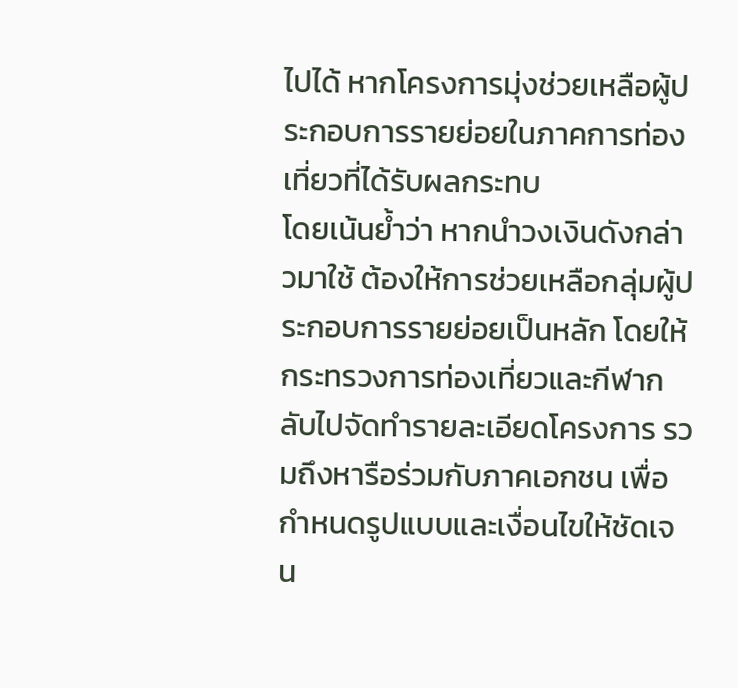ไปได้ หากโครงการมุ่งช่วยเหลือผู้ประกอบการรายย่อยในภาคการท่องเที่ยวที่ได้รับผลกระทบ
โดยเน้นย้ำว่า หากนำวงเงินดังกล่าวมาใช้ ต้องให้การช่วยเหลือกลุ่มผู้ประกอบการรายย่อยเป็นหลัก โดยให้กระทรวงการท่องเที่ยวและกีฬากลับไปจัดทำรายละเอียดโครงการ รวมถึงหารือร่วมกับภาคเอกชน เพื่อกำหนดรูปแบบและเงื่อนไขให้ชัดเจน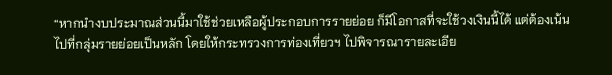“หากนำงบประมาณส่วนนี้มาใช้ช่วยเหลือผู้ประกอบการรายย่อย ก็มีโอกาสที่จะใช้วงเงินนี้ได้ แต่ต้องเน้นไปที่กลุ่มรายย่อยเป็นหลัก โดยให้กระทรวงการท่องเที่ยวฯ ไปพิจารณารายละเอีย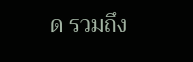ด รวมถึง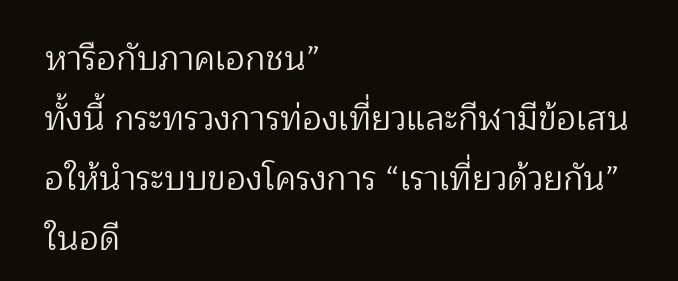หารือกับภาคเอกชน”
ทั้งนี้ กระทรวงการท่องเที่ยวและกีฬามีข้อเสนอให้นำระบบของโครงการ “เราเที่ยวด้วยกัน” ในอดี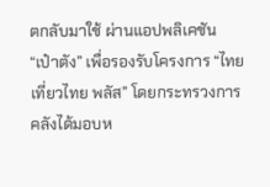ตกลับมาใช้ ผ่านแอปพลิเคชัน “เป๋าตัง” เพื่อรองรับโครงการ “ไทยเที่ยวไทย พลัส” โดยกระทรวงการคลังได้มอบห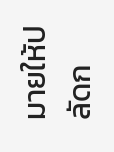มายให้ปลัดก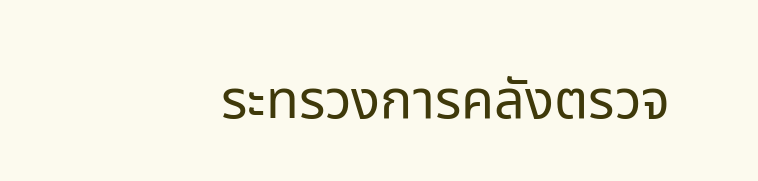ระทรวงการคลังตรวจ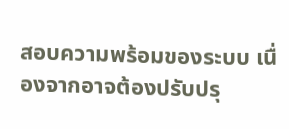สอบความพร้อมของระบบ เนื่องจากอาจต้องปรับปรุ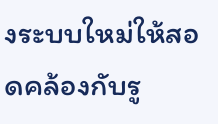งระบบใหม่ให้สอดคล้องกับรู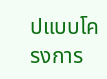ปแบบโครงการ